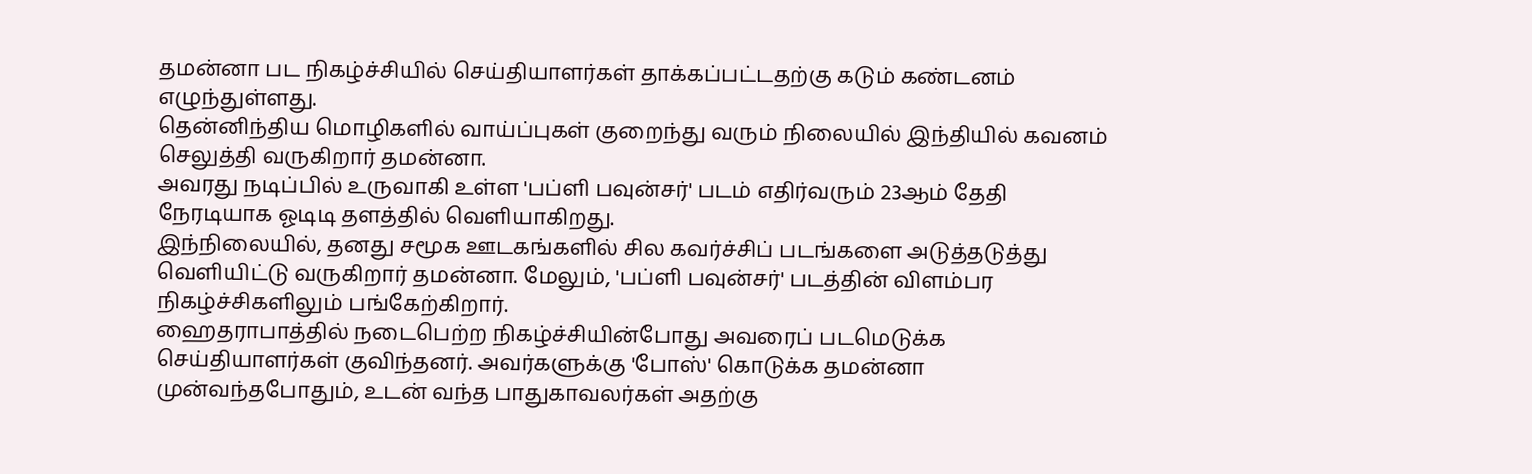தமன்னா பட நிகழ்ச்சியில் செய்தியாளர்கள் தாக்கப்பட்டதற்கு கடும் கண்டனம் எழுந்துள்ளது.
தென்னிந்திய மொழிகளில் வாய்ப்புகள் குறைந்து வரும் நிலையில் இந்தியில் கவனம் செலுத்தி வருகிறார் தமன்னா.
அவரது நடிப்பில் உருவாகி உள்ள 'பப்ளி பவுன்சர்' படம் எதிர்வரும் 23ஆம் தேதி நேரடியாக ஓடிடி தளத்தில் வெளியாகிறது.
இந்நிலையில், தனது சமூக ஊடகங்களில் சில கவர்ச்சிப் படங்களை அடுத்தடுத்து வெளியிட்டு வருகிறார் தமன்னா. மேலும், 'பப்ளி பவுன்சர்' படத்தின் விளம்பர நிகழ்ச்சிகளிலும் பங்கேற்கிறார்.
ஹைதராபாத்தில் நடைபெற்ற நிகழ்ச்சியின்போது அவரைப் படமெடுக்க செய்தியாளர்கள் குவிந்தனர். அவர்களுக்கு 'போஸ்' கொடுக்க தமன்னா முன்வந்தபோதும், உடன் வந்த பாதுகாவலர்கள் அதற்கு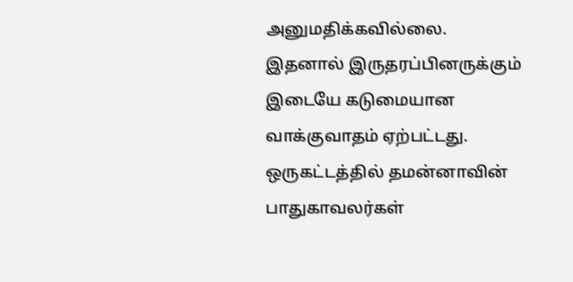அனுமதிக்கவில்லை.
இதனால் இருதரப்பினருக்கும் இடையே கடுமையான வாக்குவாதம் ஏற்பட்டது. ஒருகட்டத்தில் தமன்னாவின் பாதுகாவலர்கள்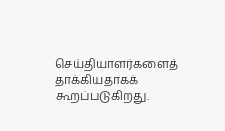செய்தியாளர்களைத் தாக்கியதாகக் கூறப்படுகிறது.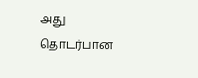அது தொடர்பான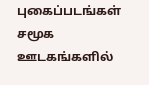புகைப்படங்கள் சமூக ஊடகங்களில்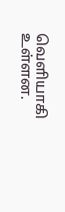வெளியாகி உள்ளன.